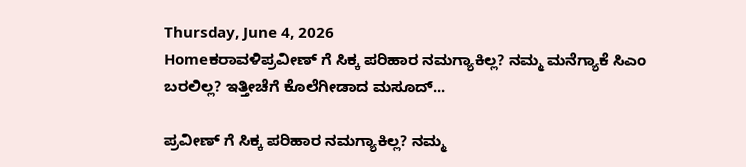Thursday, June 4, 2026
Homeಕರಾವಳಿಪ್ರವೀಣ್ ಗೆ ಸಿಕ್ಕ ಪರಿಹಾರ ನಮಗ್ಯಾಕಿಲ್ಲ? ನಮ್ಮ ಮನೆಗ್ಯಾಕೆ ಸಿಎಂ ಬರಲಿಲ್ಲ? ಇತ್ತೀಚೆಗೆ ಕೊಲೆಗೀಡಾದ ಮಸೂದ್...

ಪ್ರವೀಣ್ ಗೆ ಸಿಕ್ಕ ಪರಿಹಾರ ನಮಗ್ಯಾಕಿಲ್ಲ? ನಮ್ಮ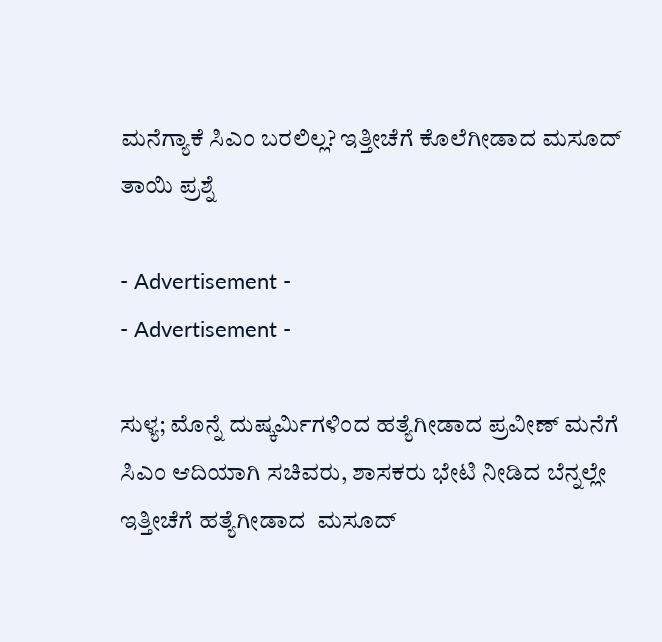ಮನೆಗ್ಯಾಕೆ ಸಿಎಂ ಬರಲಿಲ್ಲ? ಇತ್ತೀಚೆಗೆ ಕೊಲೆಗೀಡಾದ ಮಸೂದ್ ತಾಯಿ‌ ಪ್ರಶ್ನೆ

- Advertisement -
- Advertisement -

ಸುಳ್ಯ; ಮೊನ್ನೆ ದುಷ್ಕರ್ಮಿಗಳಿಂದ ಹತ್ಯೆಗೀಡಾದ ಪ್ರವೀಣ್ ಮನೆಗೆ ಸಿಎಂ ಆದಿಯಾಗಿ‌ ಸಚಿವರು, ಶಾಸಕರು ಭೇಟಿ‌ ನೀಡಿದ ಬೆನ್ನಲ್ಲೇ
ಇತ್ತೀಚೆಗೆ ಹತ್ಯೆಗೀಡಾದ  ಮಸೂದ್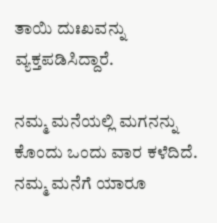ತಾಯಿ ದುಃಖವನ್ನು ವ್ಯಕ್ತಪಡಿಸಿದ್ದಾರೆ.

ನಮ್ಮ ಮನೆಯಲ್ಲಿ ಮಗನನ್ನು ಕೊಂದು ಒಂದು ವಾರ ಕಳೆದಿದೆ. ನಮ್ಮ ಮನೆಗೆ ಯಾರೂ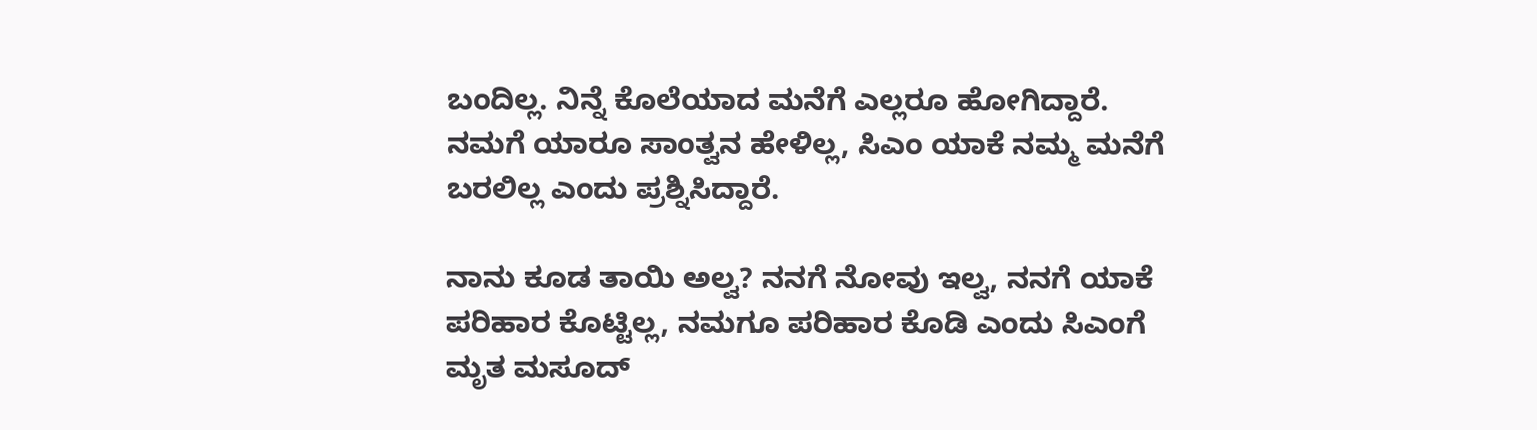ಬಂದಿಲ್ಲ. ನಿನ್ನೆ ಕೊಲೆಯಾದ ಮನೆಗೆ ಎಲ್ಲರೂ ಹೋಗಿದ್ದಾರೆ. ನಮಗೆ ಯಾರೂ ಸಾಂತ್ವನ ಹೇಳಿಲ್ಲ, ಸಿಎಂ ಯಾಕೆ ನಮ್ಮ ಮನೆಗೆ ಬರಲಿಲ್ಲ‌ ಎಂದು‌ ಪ್ರಶ್ನಿಸಿದ್ದಾರೆ.

ನಾನು ಕೂಡ ತಾಯಿ ಅಲ್ವ? ನನಗೆ ನೋವು ಇಲ್ವ, ನನಗೆ ಯಾಕೆ ಪರಿಹಾರ ಕೊಟ್ಟಿಲ್ಲ, ನಮಗೂ ಪರಿಹಾರ ಕೊಡಿ ಎಂದು ಸಿಎಂಗೆ ಮೃತ ಮಸೂದ್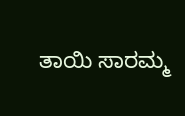ತಾಯಿ ಸಾರಮ್ಮ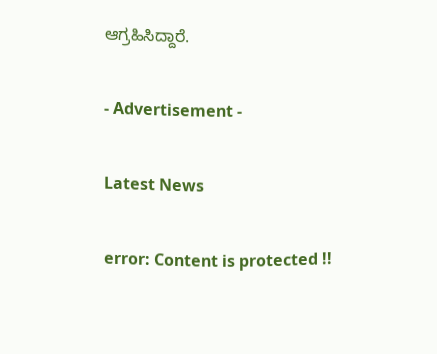ಆಗ್ರಹಿಸಿದ್ದಾರೆ.

- Advertisement -

Latest News

error: Content is protected !!